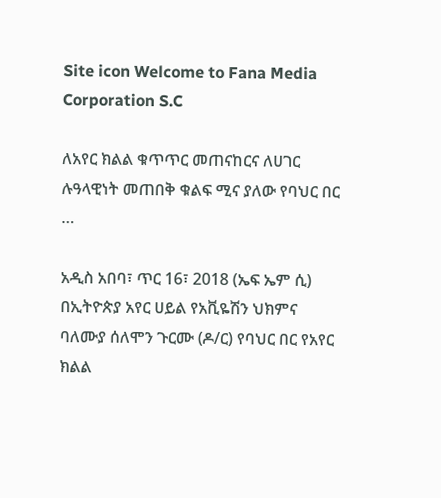Site icon Welcome to Fana Media Corporation S.C

ለአየር ክልል ቁጥጥር መጠናከርና ለሀገር ሉዓላዊነት መጠበቅ ቁልፍ ሚና ያለው የባህር በር …

አዲስ አበባ፣ ጥር 16፣ 2018 (ኤፍ ኤም ሲ) በኢትዮጵያ አየር ሀይል የአቪዬሽን ህክምና ባለሙያ ሰለሞን ጉርሙ (ዶ/ር) የባህር በር የአየር ክልል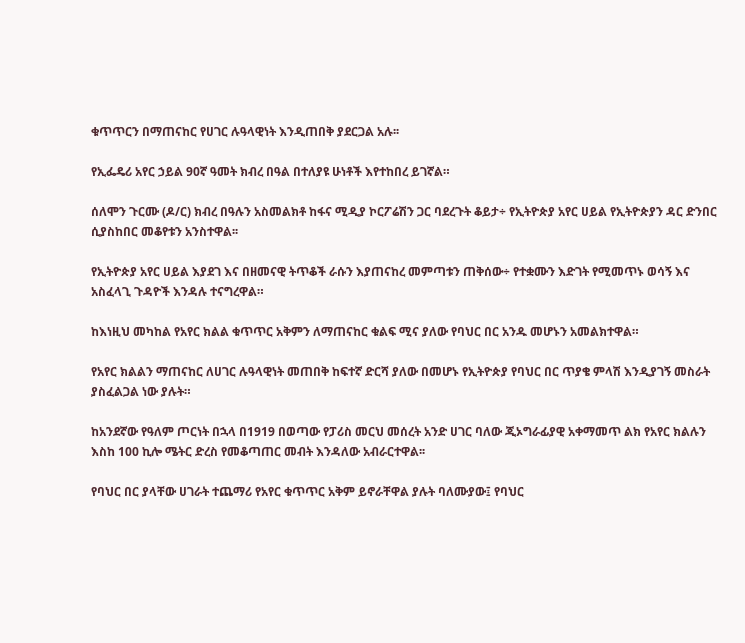ቁጥጥርን በማጠናከር የሀገር ሉዓላዊነት እንዲጠበቅ ያደርጋል አሉ፡፡

የኢፌዴሪ አየር ኃይል 90ኛ ዓመት ክብረ በዓል በተለያዩ ሁነቶች እየተከበረ ይገኛል።

ሰለሞን ጉርሙ (ዶ/ር) ክብረ በዓሉን አስመልክቶ ከፋና ሚዲያ ኮርፖሬሽን ጋር ባደረጉት ቆይታ÷ የኢትዮጵያ አየር ሀይል የኢትዮጵያን ዳር ድንበር ሲያስከበር መቆየቱን አንስተዋል፡፡

የኢትዮጵያ አየር ሀይል እያደገ እና በዘመናዊ ትጥቆች ራሱን እያጠናከረ መምጣቱን ጠቅሰው÷ የተቋሙን እድገት የሚመጥኑ ወሳኝ እና አስፈላጊ ጉዳዮች እንዳሉ ተናግረዋል።

ከእነዚህ መካከል የአየር ክልል ቁጥጥር አቅምን ለማጠናከር ቁልፍ ሚና ያለው የባህር በር አንዱ መሆኑን አመልክተዋል።

የአየር ክልልን ማጠናከር ለሀገር ሉዓላዊነት መጠበቅ ከፍተኛ ድርሻ ያለው በመሆኑ የኢትዮጵያ የባህር በር ጥያቄ ምላሽ እንዲያገኝ መስራት ያስፈልጋል ነው ያሉት።

ከአንደኛው የዓለም ጦርነት በኋላ በ1919 በወጣው የፓሪስ መርህ መሰረት አንድ ሀገር ባለው ጂኦግራፊያዊ አቀማመጥ ልክ የአየር ክልሉን እስከ 100 ኪሎ ሜትር ድረስ የመቆጣጠር መብት እንዳለው አብራርተዋል፡፡

የባህር በር ያላቸው ሀገራት ተጨማሪ የአየር ቁጥጥር አቅም ይኖራቸዋል ያሉት ባለሙያው፤ የባህር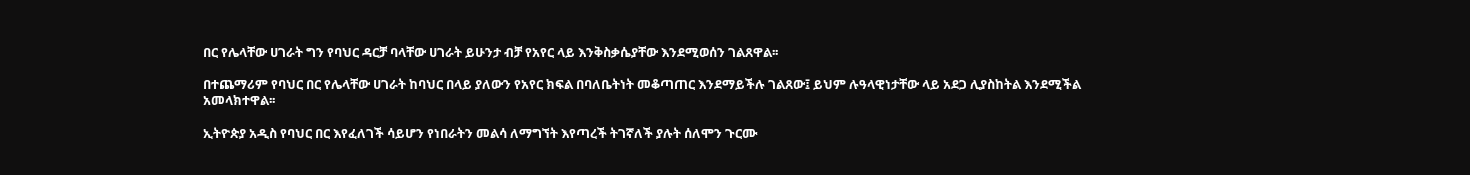በር የሌላቸው ሀገራት ግን የባህር ዳርቻ ባላቸው ሀገራት ይሁንታ ብቻ የአየር ላይ እንቅስቃሴያቸው እንደሚወሰን ገልጸዋል፡፡

በተጨማሪም የባህር በር የሌላቸው ሀገራት ከባህር በላይ ያለውን የአየር ክፍል በባለቤትነት መቆጣጠር እንደማይችሉ ገልጸው፤ ይህም ሉዓላዊነታቸው ላይ አደጋ ሊያስከትል እንደሚችል አመላክተዋል፡፡

ኢትዮጵያ አዲስ የባህር በር እየፈለገች ሳይሆን የነበራትን መልሳ ለማግኘት እየጣረች ትገኛለች ያሉት ሰለሞን ጉርሙ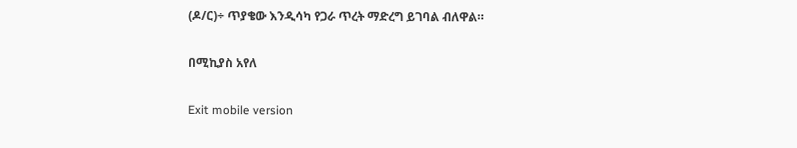(ዶ/ር)÷ ጥያቄው እንዲሳካ የጋራ ጥረት ማድረግ ይገባል ብለዋል።

በሚኪያስ አየለ

Exit mobile version